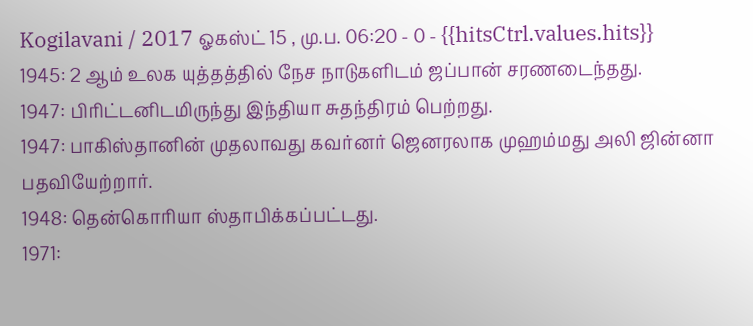Kogilavani / 2017 ஓகஸ்ட் 15 , மு.ப. 06:20 - 0 - {{hitsCtrl.values.hits}}
1945: 2 ஆம் உலக யுத்தத்தில் நேச நாடுகளிடம் ஜப்பான் சரணடைந்தது.
1947: பிரிட்டனிடமிருந்து இந்தியா சுதந்திரம் பெற்றது.
1947: பாகிஸ்தானின் முதலாவது கவர்னர் ஜெனரலாக முஹம்மது அலி ஜின்னா பதவியேற்றார்.
1948: தென்கொரியா ஸ்தாபிக்கப்பட்டது.
1971: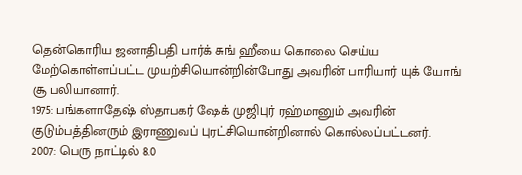தென்கொரிய ஜனாதிபதி பார்க் சுங் ஹீயை கொலை செய்ய மேற்கொள்ளப்பட்ட முயற்சியொன்றின்போது அவரின் பாரியார் யுக் யோங் சூ பலியானார்.
1975: பங்களாதேஷ் ஸ்தாபகர் ஷேக் முஜிபுர் ரஹ்மானும் அவரின் குடும்பத்தினரும் இராணுவப் புரட்சியொன்றினால் கொல்லப்பட்டனர்.
2007: பெரு நாட்டில் 8.0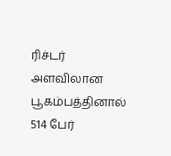ரிச்டர் அளவிலான பூகம்பத்தினால் 514 பேர்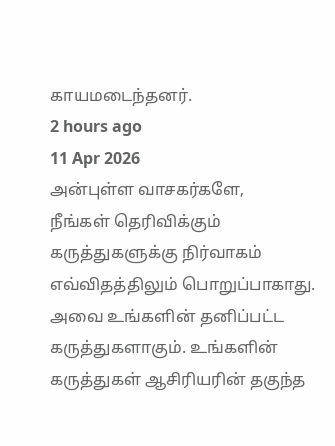காயமடைந்தனர்.
2 hours ago
11 Apr 2026
அன்புள்ள வாசகர்களே,
நீங்கள் தெரிவிக்கும் கருத்துகளுக்கு நிர்வாகம் எவ்விதத்திலும் பொறுப்பாகாது. அவை உங்களின் தனிப்பட்ட கருத்துகளாகும். உங்களின் கருத்துகள் ஆசிரியரின் தகுந்த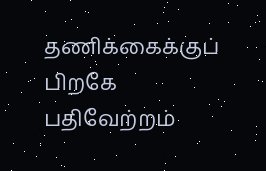தணிக்கைக்குப் பிறகே பதிவேற்றம்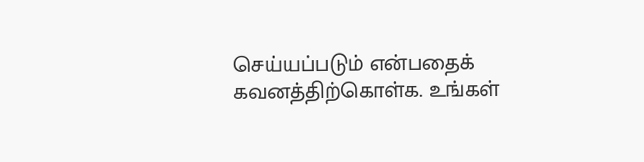செய்யப்படும் என்பதைக் கவனத்திற்கொள்க. உங்கள்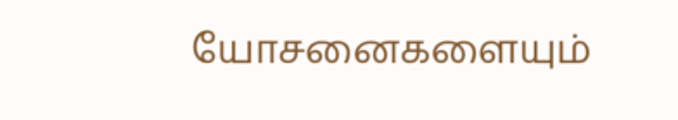யோசனைகளையும்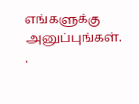எங்களுக்கு அனுப்புங்கள். .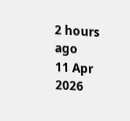2 hours ago
11 Apr 2026